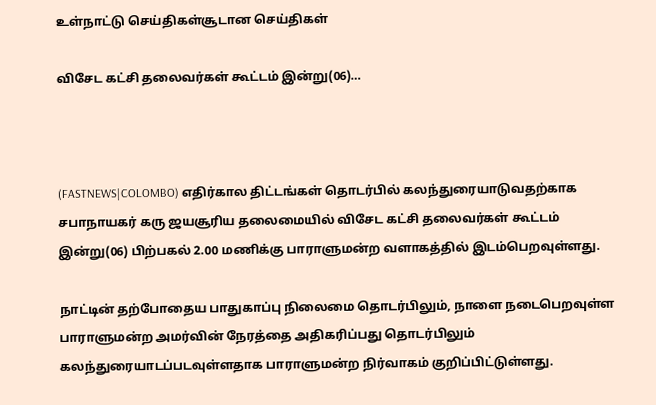உள்நாட்டு செய்திகள்சூடான செய்திகள்

விசேட கட்சி தலைவர்கள் கூட்டம் இன்று(06)…



(FASTNEWS|COLOMBO) எதிர்கால திட்டங்கள் தொடர்பில் கலந்துரையாடுவதற்காக சபாநாயகர் கரு ஜயசூரிய தலைமையில் விசேட கட்சி தலைவர்கள் கூட்டம் இன்று(06) பிற்பகல் 2.00 மணிக்கு பாராளுமன்ற வளாகத்தில் இடம்பெறவுள்ளது.

நாட்டின் தற்போதைய பாதுகாப்பு நிலைமை தொடர்பிலும், நாளை நடைபெறவுள்ள பாராளுமன்ற அமர்வின் நேரத்தை அதிகரிப்பது தொடர்பிலும் கலந்துரையாடப்படவுள்ளதாக பாராளுமன்ற நிர்வாகம் குறிப்பிட்டுள்ளது.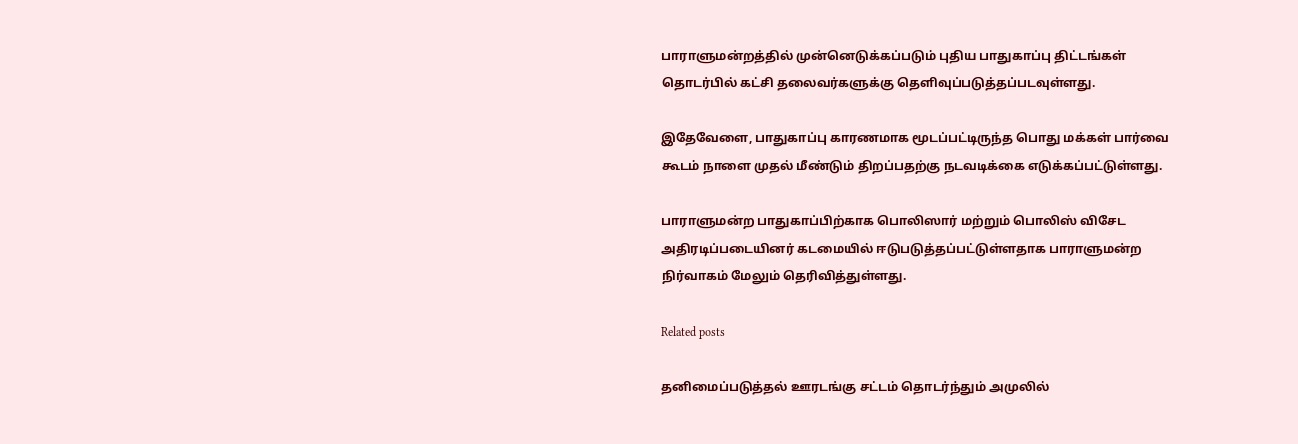பாராளுமன்றத்தில் முன்னெடுக்கப்படும் புதிய பாதுகாப்பு திட்டங்கள் தொடர்பில் கட்சி தலைவர்களுக்கு தௌிவுப்படுத்தப்படவுள்ளது.

இதேவேளை, பாதுகாப்பு காரணமாக மூடப்பட்டிருந்த பொது மக்கள் பார்வை கூடம் நாளை முதல் மீண்டும் திறப்பதற்கு நடவடிக்கை எடுக்கப்பட்டுள்ளது.

பாராளுமன்ற பாதுகாப்பிற்காக பொலிஸார் மற்றும் பொலிஸ் விசேட அதிரடிப்படையினர் கடமையில் ஈடுபடுத்தப்பட்டுள்ளதாக பாராளுமன்ற நிர்வாகம் மேலும் தெரிவித்துள்ளது.

Related posts

தனிமைப்படுத்தல் ஊரடங்கு சட்டம் தொடர்ந்தும் அமுலில்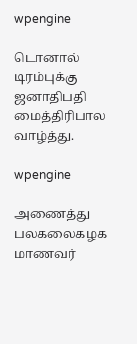wpengine

டொனால் டிரம்புக்கு ஜனாதிபதி மைத்திரிபால வாழ்த்து.

wpengine

அணைத்து பலகலைகழக மாணவர்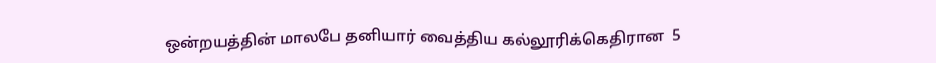ஒன்றயத்தின் மாலபே தனியார் வைத்திய கல்லூரிக்கெதிரான  5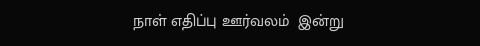நாள் எதிப்பு ஊர்வலம்  இன்று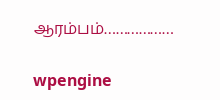ஆரம்பம்………………

wpengine